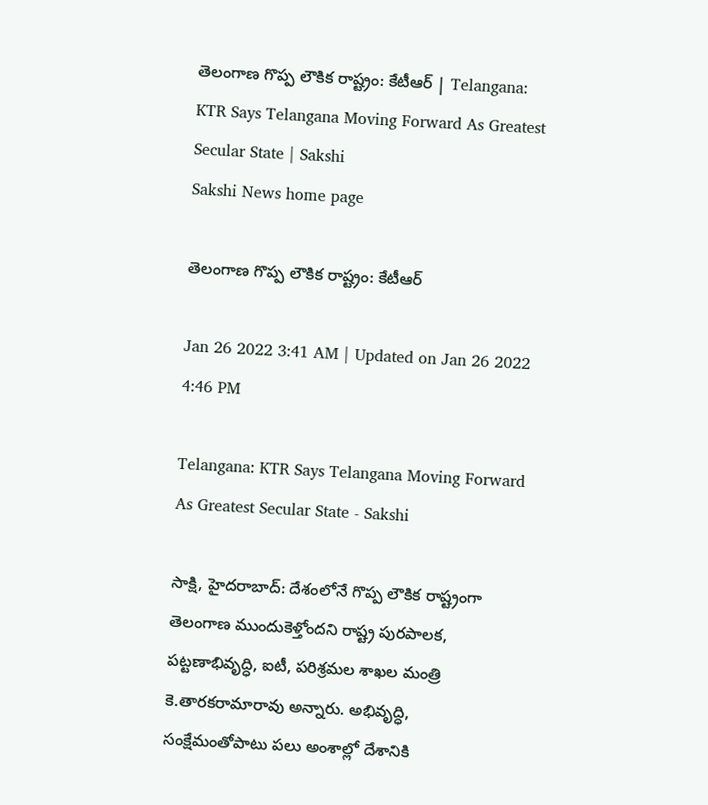తెలంగాణ గొప్ప లౌకిక రాష్ట్రం: కేటీఆర్‌ | Telangana: KTR Says Telangana Moving Forward As Greatest Secular State | Sakshi
Sakshi News home page

తెలంగాణ గొప్ప లౌకిక రాష్ట్రం: కేటీఆర్‌

Jan 26 2022 3:41 AM | Updated on Jan 26 2022 4:46 PM

Telangana: KTR Says Telangana Moving Forward As Greatest Secular State - Sakshi

సాక్షి, హైదరాబాద్‌: దేశంలోనే గొప్ప లౌకిక రాష్ట్రంగా తెలంగాణ ముందుకెళ్తోందని రాష్ట్ర పురపాలక, పట్టణాభివృద్ధి, ఐటీ, పరిశ్రమల శాఖల మంత్రి కె.తారకరామారావు అన్నారు. అభివృద్ధి, సంక్షేమంతోపాటు పలు అంశాల్లో దేశానికి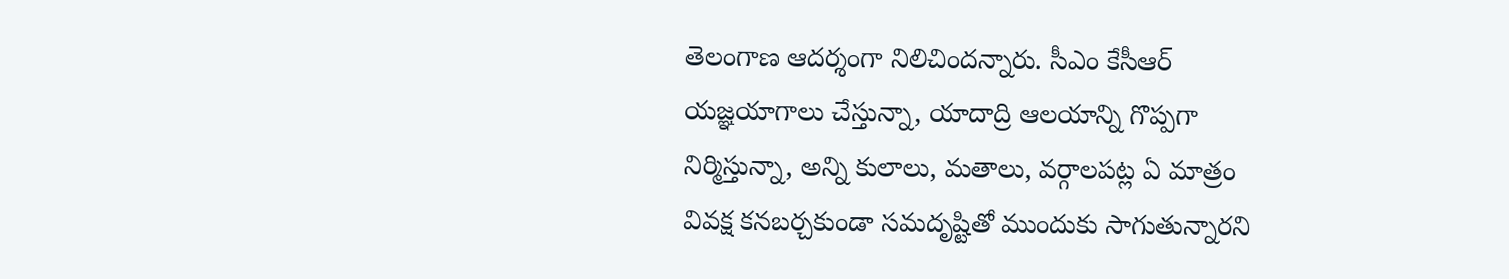తెలంగాణ ఆదర్శంగా నిలిచిందన్నారు. సీఎం కేసీఆర్‌ యజ్ఞయాగాలు చేస్తున్నా, యాదాద్రి ఆలయాన్ని గొప్పగా నిర్మిస్తున్నా, అన్ని కులాలు, మతాలు, వర్గాలపట్ల ఏ మాత్రం వివక్ష కనబర్చకుండా సమదృష్టితో ముందుకు సాగుతున్నారని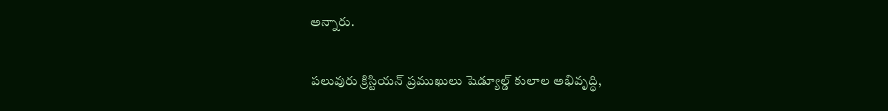అన్నారు.

పలువురు క్రిస్టియన్‌ ప్రముఖులు షెడ్యూల్డ్‌ కులాల అభివృద్ధి,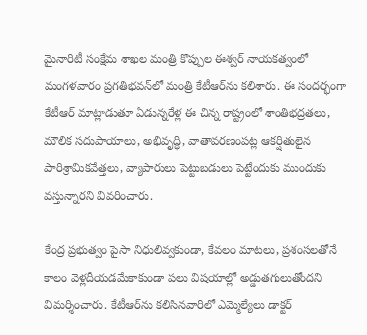మైనారిటీ సంక్షేమ శాఖల మంత్రి కొప్పుల ఈశ్వర్‌ నాయకత్వంలో మంగళవారం ప్రగతిభవన్‌లో మంత్రి కేటీఆర్‌ను కలిశారు. ఈ సందర్భంగా కేటీఆర్‌ మాట్లాడుతూ ఏడున్నరేళ్ల ఈ చిన్న రాష్ట్రంలో శాంతిభద్రతలు, మౌలిక సదుపాయాలు, అభివృద్ధి, వాతావరణంపట్ల ఆకర్షితులైన పారిశ్రామికవేత్తలు, వ్యాపారులు పెట్టుబడులు పెట్టేందుకు ముందుకు వస్తున్నారని వివరించారు.

కేంద్ర ప్రభుత్వం పైసా నిధులివ్వకుండా, కేవలం మాటలు, ప్రశంసలతోనే కాలం వెళ్లదీయడమేకాకుండా పలు విషయాల్లో అడ్డుతగులుతోందని విమర్శించారు. కేటీఆర్‌ను కలిసినవారిలో ఎమ్మెల్యేలు డాక్టర్‌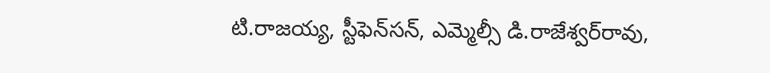టి.రాజయ్య, స్టీఫెన్‌సన్, ఎమ్మెల్సీ డి.రాజేశ్వర్‌రావు,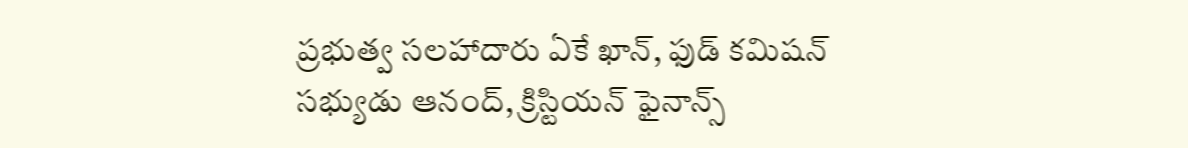ప్రభుత్వ సలహాదారు ఏకే ఖాన్, ఫుడ్‌ కమిషన్‌ సభ్యుడు ఆనంద్, క్రిస్టియన్‌ ఫైనాన్స్‌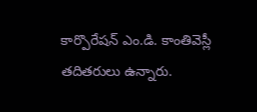కార్పొరేషన్‌ ఎం.డి. కాంతివెస్లీ తదితరులు ఉన్నారు.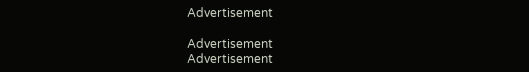Advertisement

Advertisement
Advertisement